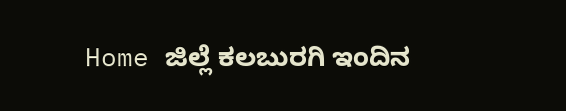Home ಜಿಲ್ಲೆ ಕಲಬುರಗಿ ಇಂದಿನ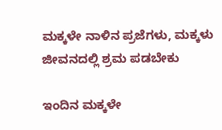ಮಕ್ಕಳೇ ನಾಳಿನ ಪ್ರಜೆಗಳು, ಮಕ್ಕಳು ಜೀವನದಲ್ಲಿ ಶ್ರಮ ಪಡಬೇಕು

ಇಂದಿನ ಮಕ್ಕಳೇ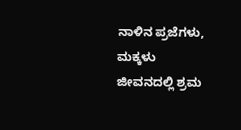ನಾಳಿನ ಪ್ರಜೆಗಳು, ಮಕ್ಕಳು ಜೀವನದಲ್ಲಿ ಶ್ರಮ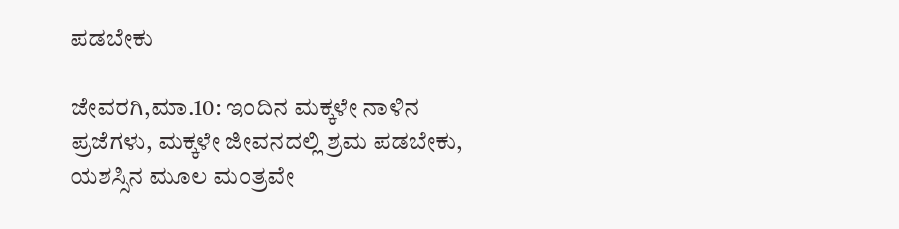ಪಡಬೇಕು

ಜೇವರಗಿ,ಮಾ.10: ಇಂದಿನ ಮಕ್ಕಳೇ ನಾಳಿನ ಪ್ರಜೆಗಳು, ಮಕ್ಕಳೇ ಜೀವನದಲ್ಲಿ ಶ್ರಮ ಪಡಬೇಕು, ಯಶಸ್ಸಿನ ಮೂಲ ಮಂತ್ರವೇ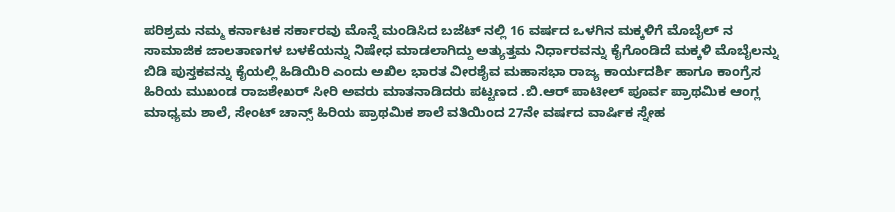ಪರಿಶ್ರಮ ನಮ್ಮ ಕರ್ನಾಟಕ ಸರ್ಕಾರವು ಮೊನ್ನೆ ಮಂಡಿಸಿದ ಬಜೆಟ್ ನಲ್ಲಿ 16 ವರ್ಷದ ಒಳಗಿನ ಮಕ್ಕಳಿಗೆ ಮೊಬೈಲ್ ನ ಸಾಮಾಜಿಕ ಜಾಲತಾಣಗಳ ಬಳಕೆಯನ್ನು ನಿಷೇಧ ಮಾಡಲಾಗಿದ್ದು ಅತ್ಯುತ್ತಮ ನಿರ್ಧಾರವನ್ನು ಕೈಗೊಂಡಿದೆ ಮಕ್ಕಳಿ ಮೊಬೈಲನ್ನು ಬಿಡಿ ಪುಸ್ತಕವನ್ನು ಕೈಯಲ್ಲಿ ಹಿಡಿಯಿರಿ ಎಂದು ಅಖಿಲ ಭಾರತ ವೀರಶೈವ ಮಹಾಸಭಾ ರಾಜ್ಯ ಕಾರ್ಯದರ್ಶಿ ಹಾಗೂ ಕಾಂಗ್ರೆಸ ಹಿರಿಯ ಮುಖಂಡ ರಾಜಶೇಖರ್ ಸೀರಿ ಅವರು ಮಾತನಾಡಿದರು ಪಟ್ಟಣದ .ಬಿ.ಆರ್ ಪಾಟೀಲ್ ಪೂರ್ವ ಪ್ರಾಥಮಿಕ ಆಂಗ್ಲ ಮಾಧ್ಯಮ ಶಾಲೆ, ಸೇಂಟ್ ಚಾನ್ಸ್ ಹಿರಿಯ ಪ್ರಾಥಮಿಕ ಶಾಲೆ ವತಿಯಿಂದ 27ನೇ ವರ್ಷದ ವಾರ್ಷಿಕ ಸ್ನೇಹ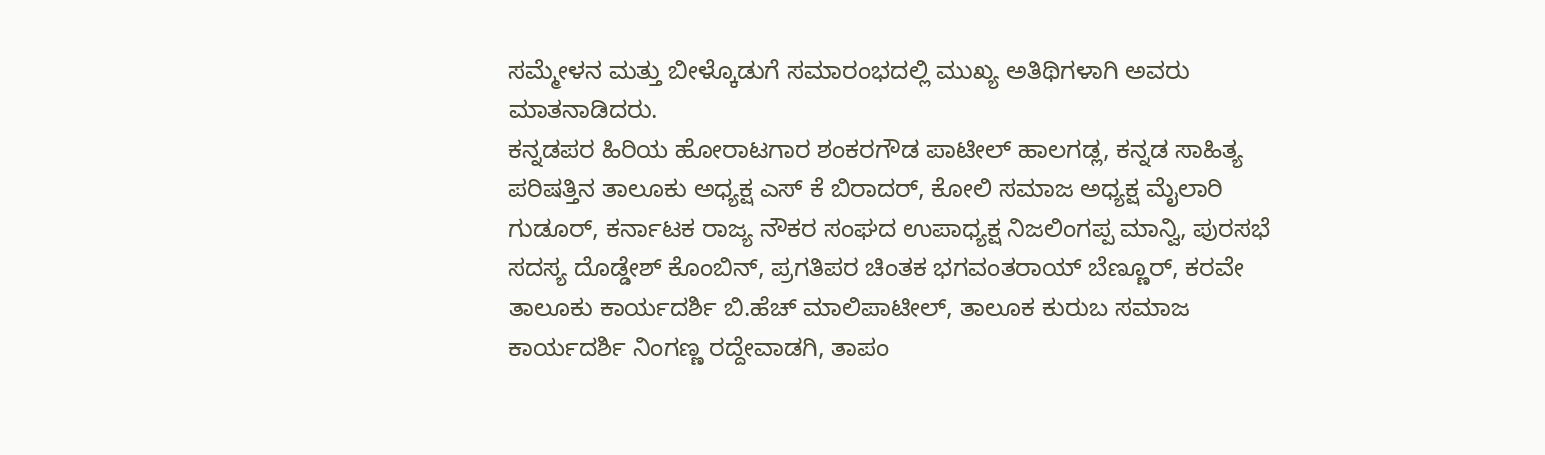ಸಮ್ಮೇಳನ ಮತ್ತು ಬೀಳ್ಕೊಡುಗೆ ಸಮಾರಂಭದಲ್ಲಿ ಮುಖ್ಯ ಅತಿಥಿಗಳಾಗಿ ಅವರು ಮಾತನಾಡಿದರು.
ಕನ್ನಡಪರ ಹಿರಿಯ ಹೋರಾಟಗಾರ ಶಂಕರಗೌಡ ಪಾಟೀಲ್ ಹಾಲಗಡ್ಲ, ಕನ್ನಡ ಸಾಹಿತ್ಯ ಪರಿಷತ್ತಿನ ತಾಲೂಕು ಅಧ್ಯಕ್ಷ ಎಸ್ ಕೆ ಬಿರಾದರ್, ಕೋಲಿ ಸಮಾಜ ಅಧ್ಯಕ್ಷ ಮೈಲಾರಿ ಗುಡೂರ್, ಕರ್ನಾಟಕ ರಾಜ್ಯ ನೌಕರ ಸಂಘದ ಉಪಾಧ್ಯಕ್ಷ ನಿಜಲಿಂಗಪ್ಪ ಮಾನ್ವಿ, ಪುರಸಭೆ ಸದಸ್ಯ ದೊಡ್ಡೇಶ್ ಕೊಂಬಿನ್, ಪ್ರಗತಿಪರ ಚಿಂತಕ ಭಗವಂತರಾಯ್ ಬೆಣ್ಣೂರ್, ಕರವೇ ತಾಲೂಕು ಕಾರ್ಯದರ್ಶಿ ಬಿ.ಹೆಚ್ ಮಾಲಿಪಾಟೀಲ್, ತಾಲೂಕ ಕುರುಬ ಸಮಾಜ ಕಾರ್ಯದರ್ಶಿ ನಿಂಗಣ್ಣ ರದ್ದೇವಾಡಗಿ, ತಾಪಂ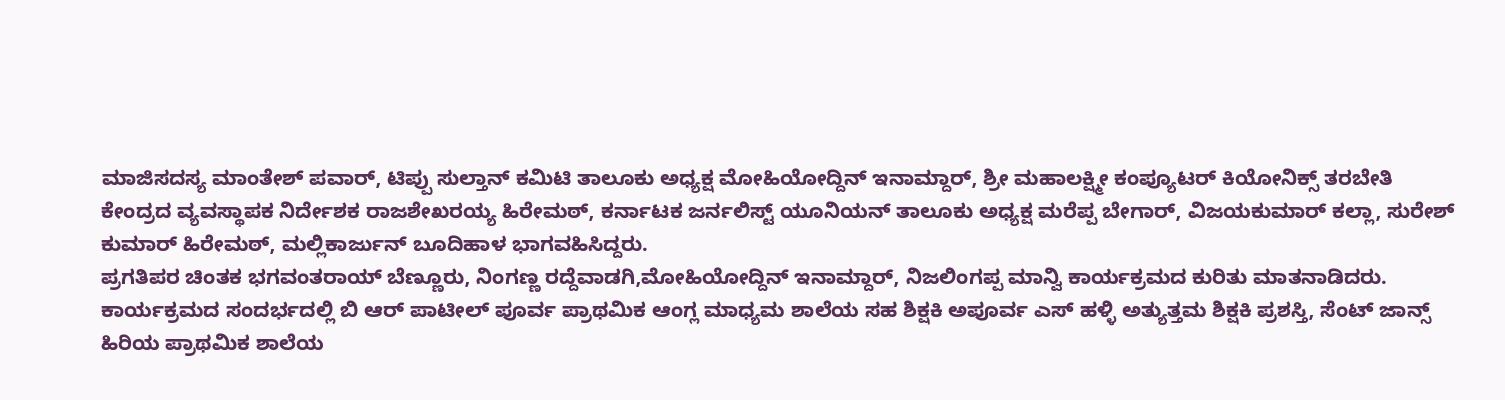ಮಾಜಿಸದಸ್ಯ ಮಾಂತೇಶ್ ಪವಾರ್, ಟಿಪ್ಪು ಸುಲ್ತಾನ್ ಕಮಿಟಿ ತಾಲೂಕು ಅಧ್ಯಕ್ಷ ಮೋಹಿಯೋದ್ದಿನ್ ಇನಾಮ್ದಾರ್, ಶ್ರೀ ಮಹಾಲಕ್ಷ್ಮೀ ಕಂಪ್ಯೂಟರ್ ಕಿಯೋನಿಕ್ಸ್ ತರಬೇತಿ ಕೇಂದ್ರದ ವ್ಯವಸ್ಥಾಪಕ ನಿರ್ದೇಶಕ ರಾಜಶೇಖರಯ್ಯ ಹಿರೇಮಠ್, ಕರ್ನಾಟಕ ಜರ್ನಲಿಸ್ಟ್ ಯೂನಿಯನ್ ತಾಲೂಕು ಅಧ್ಯಕ್ಷ ಮರೆಪ್ಪ ಬೇಗಾರ್, ವಿಜಯಕುಮಾರ್ ಕಲ್ಲಾ, ಸುರೇಶ್ ಕುಮಾರ್ ಹಿರೇಮಠ್, ಮಲ್ಲಿಕಾರ್ಜುನ್ ಬೂದಿಹಾಳ ಭಾಗವಹಿಸಿದ್ದರು.
ಪ್ರಗತಿಪರ ಚಿಂತಕ ಭಗವಂತರಾಯ್ ಬೆಣ್ಣೂರು, ನಿಂಗಣ್ಣ ರದ್ದೆವಾಡಗಿ,ಮೋಹಿಯೋದ್ದಿನ್ ಇನಾಮ್ದಾರ್, ನಿಜಲಿಂಗಪ್ಪ ಮಾನ್ವಿ ಕಾರ್ಯಕ್ರಮದ ಕುರಿತು ಮಾತನಾಡಿದರು.
ಕಾರ್ಯಕ್ರಮದ ಸಂದರ್ಭದಲ್ಲಿ ಬಿ ಆರ್ ಪಾಟೀಲ್ ಪೂರ್ವ ಪ್ರಾಥಮಿಕ ಆಂಗ್ಲ ಮಾಧ್ಯಮ ಶಾಲೆಯ ಸಹ ಶಿಕ್ಷಕಿ ಅಪೂರ್ವ ಎಸ್ ಹಳ್ಳಿ ಅತ್ಯುತ್ತಮ ಶಿಕ್ಷಕಿ ಪ್ರಶಸ್ತಿ, ಸೆಂಟ್ ಜಾನ್ಸ್ ಹಿರಿಯ ಪ್ರಾಥಮಿಕ ಶಾಲೆಯ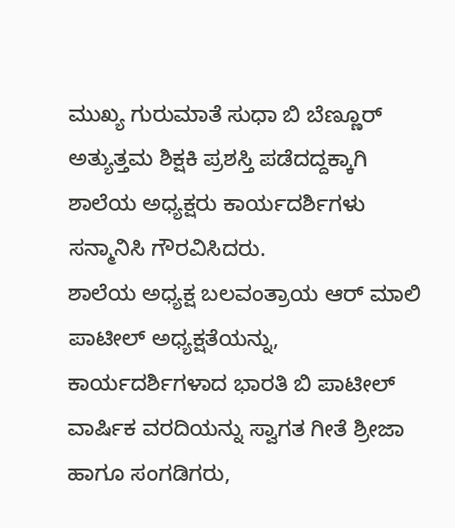ಮುಖ್ಯ ಗುರುಮಾತೆ ಸುಧಾ ಬಿ ಬೆಣ್ಣೂರ್ ಅತ್ಯುತ್ತಮ ಶಿಕ್ಷಕಿ ಪ್ರಶಸ್ತಿ ಪಡೆದದ್ದಕ್ಕಾಗಿ ಶಾಲೆಯ ಅಧ್ಯಕ್ಷರು ಕಾರ್ಯದರ್ಶಿಗಳು ಸನ್ಮಾನಿಸಿ ಗೌರವಿಸಿದರು.
ಶಾಲೆಯ ಅಧ್ಯಕ್ಷ ಬಲವಂತ್ರಾಯ ಆರ್ ಮಾಲಿ ಪಾಟೀಲ್ ಅಧ್ಯಕ್ಷತೆಯನ್ನು, ಕಾರ್ಯದರ್ಶಿಗಳಾದ ಭಾರತಿ ಬಿ ಪಾಟೀಲ್ ವಾರ್ಷಿಕ ವರದಿಯನ್ನು ಸ್ವಾಗತ ಗೀತೆ ಶ್ರೀಜಾ ಹಾಗೂ ಸಂಗಡಿಗರು,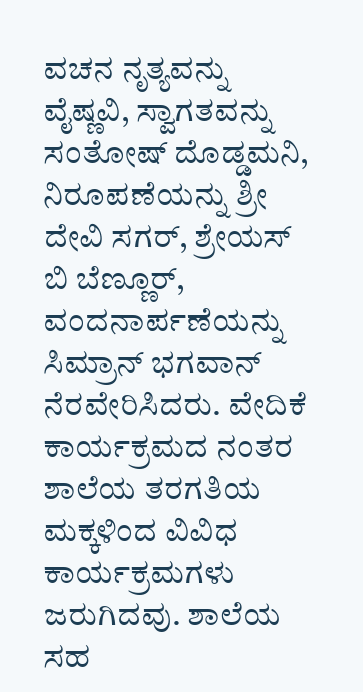ವಚನ ನೃತ್ಯವನ್ನು ವೈಷ್ಣವಿ, ಸ್ವಾಗತವನ್ನು ಸಂತೋಷ್ ದೊಡ್ಡಮನಿ, ನಿರೂಪಣೆಯನ್ನು ಶ್ರೀ ದೇವಿ ಸಗರ್, ಶ್ರೇಯಸ್ ಬಿ ಬೆಣ್ಣೂರ್, ವಂದನಾರ್ಪಣೆಯನ್ನು ಸಿಮ್ರಾನ್ ಭಗವಾನ್ ನೆರವೇರಿಸಿದರು. ವೇದಿಕೆ ಕಾರ್ಯಕ್ರಮದ ನಂತರ ಶಾಲೆಯ ತರಗತಿಯ ಮಕ್ಕಳಿಂದ ವಿವಿಧ ಕಾರ್ಯಕ್ರಮಗಳು ಜರುಗಿದವು. ಶಾಲೆಯ ಸಹ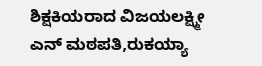ಶಿಕ್ಷಕಿಯರಾದ ವಿಜಯಲಕ್ಷ್ಮೀ ಎನ್ ಮಠಪತಿ,ರುಕಯ್ಯಾ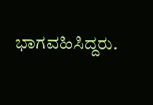ಭಾಗವಹಿಸಿದ್ದರು.